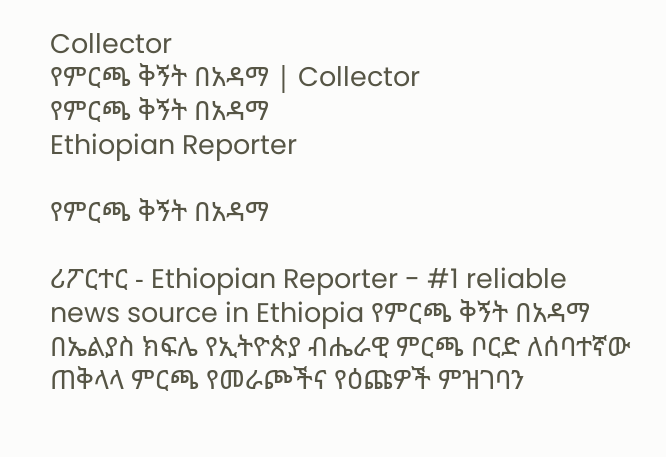Collector
የምርጫ ቅኝት በአዳማ | Collector
የምርጫ ቅኝት በአዳማ
Ethiopian Reporter

የምርጫ ቅኝት በአዳማ

ሪፖርተር - Ethiopian Reporter - #1 reliable news source in Ethiopia የምርጫ ቅኝት በአዳማ በኤልያስ ክፍሌ የኢትዮጵያ ብሔራዊ ምርጫ ቦርድ ለሰባተኛው ጠቅላላ ምርጫ የመራጮችና የዕጩዎች ምዝገባን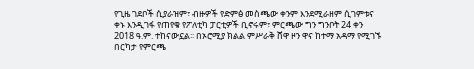የጊዜ ገደቦች ሲያራዝም፣ ብዙዎች የድምፅ መስጫው ቀንም እንደሚራዘም ሲገምቱና ቀኑ እንዲገፋ የጠየቁ የፖለቲካ ፓርቲዎች ቢኖሩም፣ ምርጫው ግን ግንቦት 24 ቀን 2018 ዓ.ም. ተከናውኗል፡፡ በኦሮሚያ ክልል ምሥራቅ ሸዋ ዞን ዋና ከተማ አዳማ የሚገኙ በርካታ የምርጫ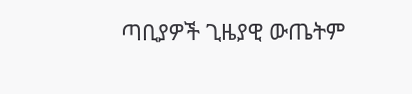ጣቢያዎች ጊዜያዊ ውጤትም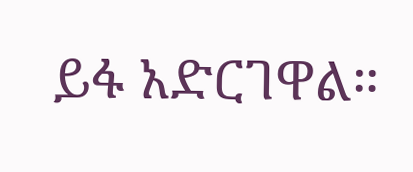ይፋ አድርገዋል።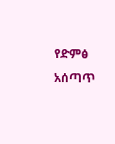የድምፅ አሰጣጥ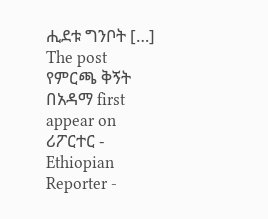ሒደቱ ግንቦት […] The post የምርጫ ቅኝት በአዳማ first appear on ሪፖርተር - Ethiopian Reporter -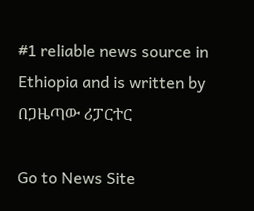#1 reliable news source in Ethiopia and is written by በጋዜጣው ሪፓርተር

Go to News Site